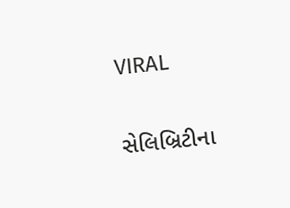VIRAL

સેલિબ્રિટીના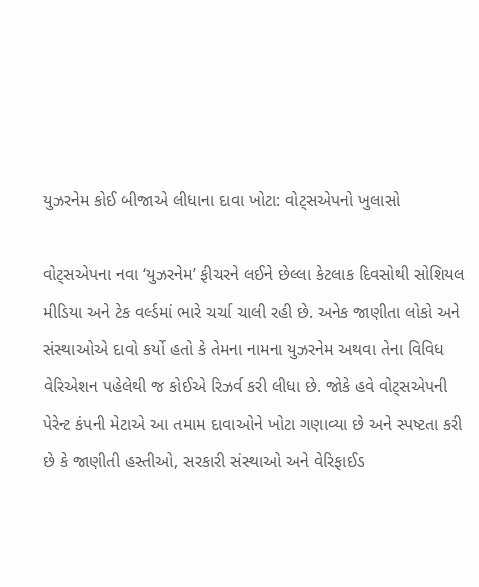યુઝરનેમ કોઈ બીજાએ લીધાના દાવા ખોટા: વોટ્સએપનો ખુલાસો

વોટ્સએપના નવા ‘યુઝરનેમ’ ફીચરને લઈને છેલ્લા કેટલાક દિવસોથી સોશિયલ મીડિયા અને ટેક વર્લ્ડમાં ભારે ચર્ચા ચાલી રહી છે. અનેક જાણીતા લોકો અને સંસ્થાઓએ દાવો કર્યો હતો કે તેમના નામના યુઝરનેમ અથવા તેના વિવિધ વેરિએશન પહેલેથી જ કોઈએ રિઝર્વ કરી લીધા છે. જોકે હવે વોટ્સએપની પેરેન્ટ કંપની મેટાએ આ તમામ દાવાઓને ખોટા ગણાવ્યા છે અને સ્પષ્ટતા કરી છે કે જાણીતી હસ્તીઓ, સરકારી સંસ્થાઓ અને વેરિફાઈડ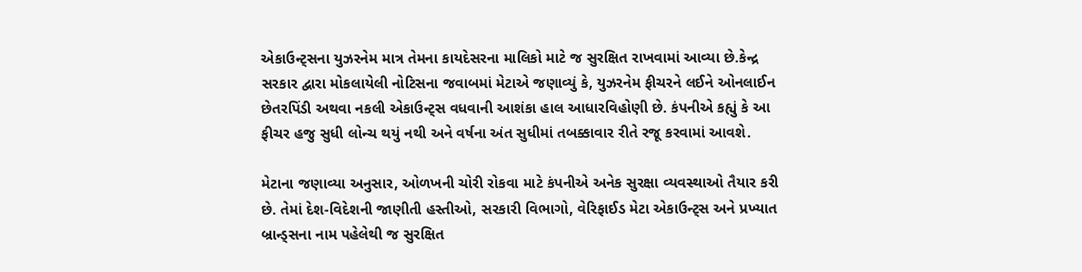એકાઉન્ટ્સના યુઝરનેમ માત્ર તેમના કાયદેસરના માલિકો માટે જ સુરક્ષિત રાખવામાં આવ્યા છે.કેન્દ્ર સરકાર દ્વારા મોકલાયેલી નોટિસના જવાબમાં મેટાએ જણાવ્યું કે, યુઝરનેમ ફીચરને લઈને ઓનલાઈન છેતરપિંડી અથવા નકલી એકાઉન્ટ્સ વધવાની આશંકા હાલ આધારવિહોણી છે. કંપનીએ કહ્યું કે આ ફીચર હજુ સુધી લોન્ચ થયું નથી અને વર્ષના અંત સુધીમાં તબક્કાવાર રીતે રજૂ કરવામાં આવશે.

મેટાના જણાવ્યા અનુસાર, ઓળખની ચોરી રોકવા માટે કંપનીએ અનેક સુરક્ષા વ્યવસ્થાઓ તૈયાર કરી છે. તેમાં દેશ-વિદેશની જાણીતી હસ્તીઓ, સરકારી વિભાગો, વેરિફાઈડ મેટા એકાઉન્ટ્સ અને પ્રખ્યાત બ્રાન્ડ્સના નામ પહેલેથી જ સુરક્ષિત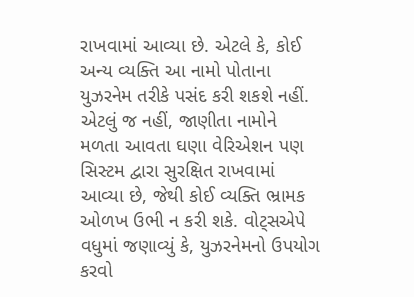રાખવામાં આવ્યા છે. એટલે કે, કોઈ અન્ય વ્યક્તિ આ નામો પોતાના યુઝરનેમ તરીકે પસંદ કરી શકશે નહીં. એટલું જ નહીં, જાણીતા નામોને મળતા આવતા ઘણા વેરિએશન પણ સિસ્ટમ દ્વારા સુરક્ષિત રાખવામાં આવ્યા છે, જેથી કોઈ વ્યક્તિ ભ્રામક ઓળખ ઉભી ન કરી શકે. વોટ્સએપે વધુમાં જણાવ્યું કે, યુઝરનેમનો ઉપયોગ કરવો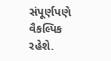સંપૂર્ણપણે વૈકલ્પિક રહેશે.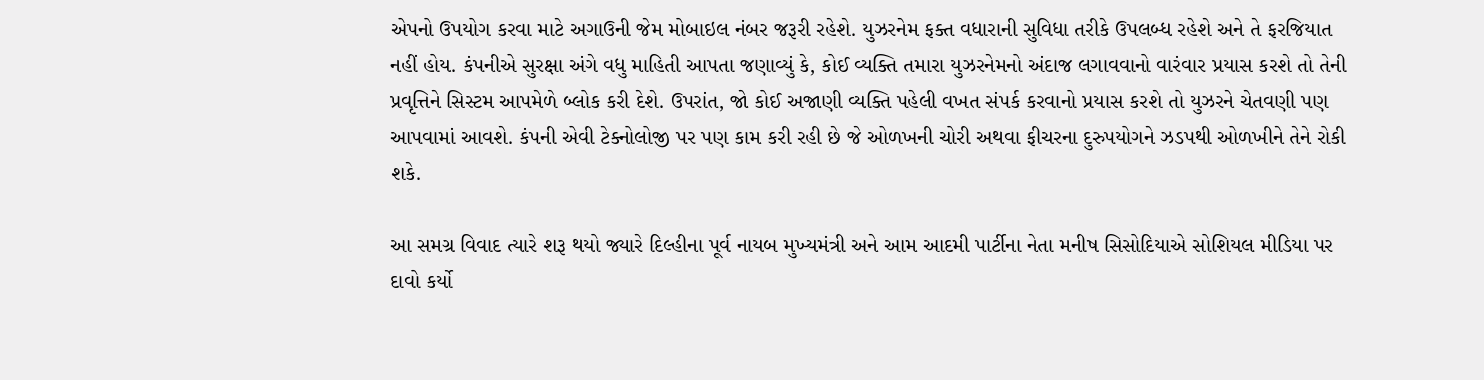એપનો ઉપયોગ કરવા માટે અગાઉની જેમ મોબાઇલ નંબર જરૂરી રહેશે. યુઝરનેમ ફક્ત વધારાની સુવિધા તરીકે ઉપલબ્ધ રહેશે અને તે ફરજિયાત નહીં હોય. કંપનીએ સુરક્ષા અંગે વધુ માહિતી આપતા જણાવ્યું કે, કોઈ વ્યક્તિ તમારા યુઝરનેમનો અંદાજ લગાવવાનો વારંવાર પ્રયાસ કરશે તો તેની પ્રવૃત્તિને સિસ્ટમ આપમેળે બ્લોક કરી દેશે. ઉપરાંત, જો કોઈ અજાણી વ્યક્તિ પહેલી વખત સંપર્ક કરવાનો પ્રયાસ કરશે તો યુઝરને ચેતવણી પણ આપવામાં આવશે. કંપની એવી ટેક્નોલોજી પર પણ કામ કરી રહી છે જે ઓળખની ચોરી અથવા ફીચરના દુરુપયોગને ઝડપથી ઓળખીને તેને રોકી શકે.

આ સમગ્ર વિવાદ ત્યારે શરૂ થયો જ્યારે દિલ્હીના પૂર્વ નાયબ મુખ્યમંત્રી અને આમ આદમી પાર્ટીના નેતા મનીષ સિસોદિયાએ સોશિયલ મીડિયા પર દાવો કર્યો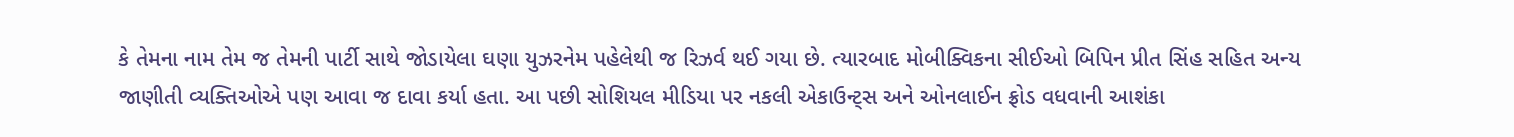કે તેમના નામ તેમ જ તેમની પાર્ટી સાથે જોડાયેલા ઘણા યુઝરનેમ પહેલેથી જ રિઝર્વ થઈ ગયા છે. ત્યારબાદ મોબીક્વિકના સીઈઓ બિપિન પ્રીત સિંહ સહિત અન્ય જાણીતી વ્યક્તિઓએ પણ આવા જ દાવા કર્યા હતા. આ પછી સોશિયલ મીડિયા પર નકલી એકાઉન્ટ્સ અને ઓનલાઈન ફ્રોડ વધવાની આશંકા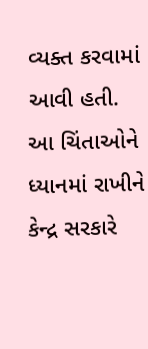વ્યક્ત કરવામાં આવી હતી. આ ચિંતાઓને ધ્યાનમાં રાખીને કેન્દ્ર સરકારે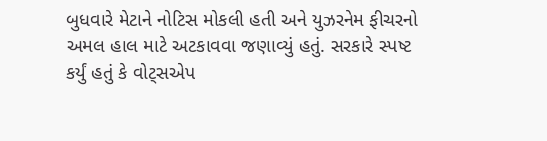બુધવારે મેટાને નોટિસ મોકલી હતી અને યુઝરનેમ ફીચરનો અમલ હાલ માટે અટકાવવા જણાવ્યું હતું. સરકારે સ્પષ્ટ કર્યું હતું કે વોટ્સએપ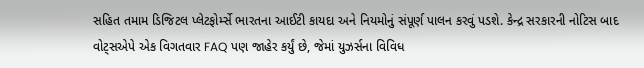સહિત તમામ ડિજિટલ પ્લેટફોર્મ્સે ભારતના આઈટી કાયદા અને નિયમોનું સંપૂર્ણ પાલન કરવું પડશે. કેન્દ્ર સરકારની નોટિસ બાદ વોટ્સએપે એક વિગતવાર FAQ પણ જાહેર કર્યું છે, જેમાં યુઝર્સના વિવિધ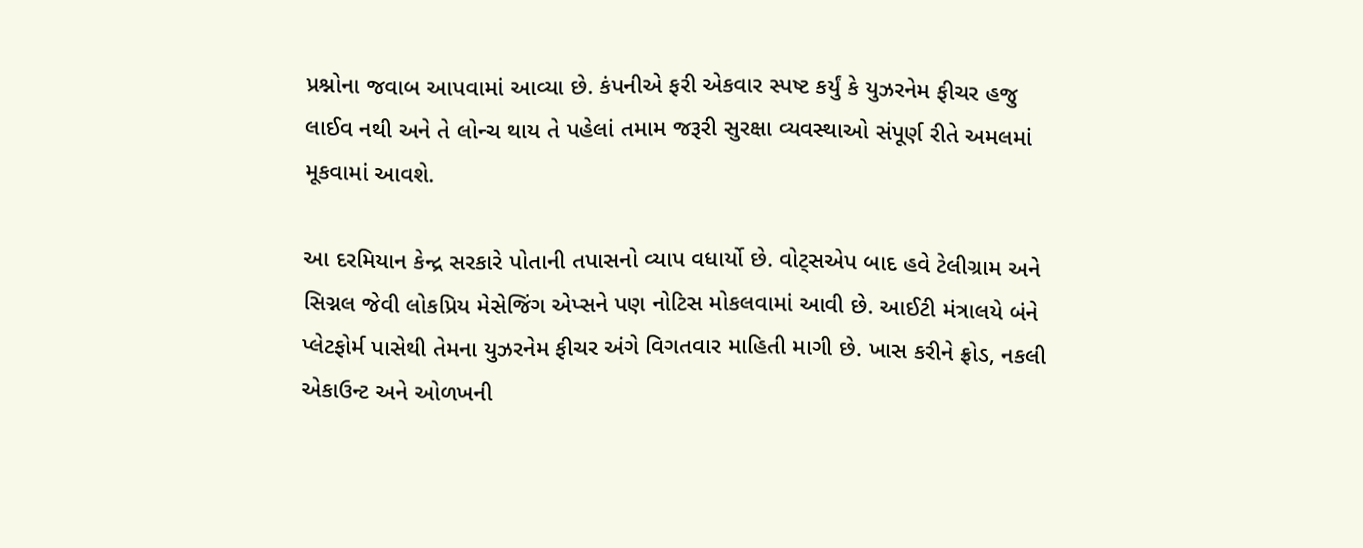પ્રશ્નોના જવાબ આપવામાં આવ્યા છે. કંપનીએ ફરી એકવાર સ્પષ્ટ કર્યું કે યુઝરનેમ ફીચર હજુ લાઈવ નથી અને તે લોન્ચ થાય તે પહેલાં તમામ જરૂરી સુરક્ષા વ્યવસ્થાઓ સંપૂર્ણ રીતે અમલમાં મૂકવામાં આવશે.

આ દરમિયાન કેન્દ્ર સરકારે પોતાની તપાસનો વ્યાપ વધાર્યો છે. વોટ્સએપ બાદ હવે ટેલીગ્રામ અને સિગ્નલ જેવી લોકપ્રિય મેસેજિંગ એપ્સને પણ નોટિસ મોકલવામાં આવી છે. આઈટી મંત્રાલયે બંને પ્લેટફોર્મ પાસેથી તેમના યુઝરનેમ ફીચર અંગે વિગતવાર માહિતી માગી છે. ખાસ કરીને ફ્રોડ, નકલી એકાઉન્ટ અને ઓળખની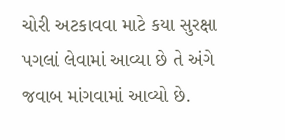ચોરી અટકાવવા માટે કયા સુરક્ષા પગલાં લેવામાં આવ્યા છે તે અંગે જવાબ માંગવામાં આવ્યો છે.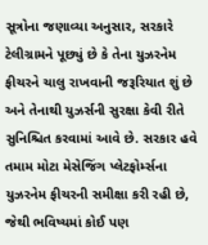સૂત્રોના જણાવ્યા અનુસાર, સરકારે ટેલીગ્રામને પૂછ્યું છે કે તેના યુઝરનેમ ફીચરને ચાલુ રાખવાની જરૂરિયાત શું છે અને તેનાથી યુઝર્સની સુરક્ષા કેવી રીતે સુનિશ્ચિત કરવામાં આવે છે. સરકાર હવે તમામ મોટા મેસેજિંગ પ્લેટફોર્મ્સના યુઝરનેમ ફીચરની સમીક્ષા કરી રહી છે, જેથી ભવિષ્યમાં કોઈ પણ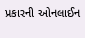પ્રકારની ઓનલાઈન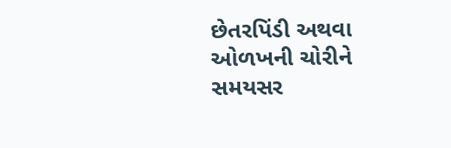છેતરપિંડી અથવા ઓળખની ચોરીને સમયસર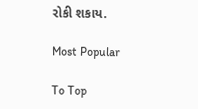રોકી શકાય.

Most Popular

To Top